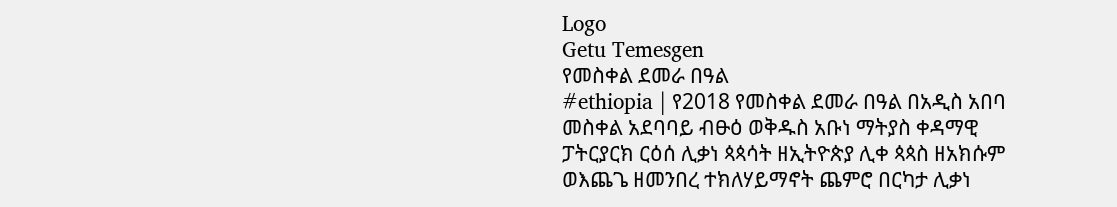Logo
Getu Temesgen
የመስቀል ደመራ በዓል
#ethiopia | የ2018 የመስቀል ደመራ በዓል በአዲስ አበባ መስቀል አደባባይ ብፁዕ ወቅዱስ አቡነ ማትያስ ቀዳማዊ ፓትርያርክ ርዕሰ ሊቃነ ጳጳሳት ዘኢትዮጵያ ሊቀ ጳጳስ ዘአክሱም ወእጨጌ ዘመንበረ ተክለሃይማኖት ጨምሮ በርካታ ሊቃነ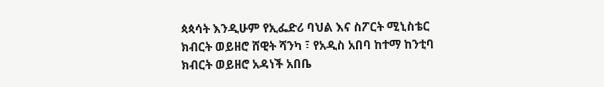ጳጳሳት እንዲሁም የኢፌድሪ ባህል እና ስፖርት ሚኒስቴር ክብርት ወይዘሮ ሸዊት ሻንካ ፣ የአዲስ አበባ ከተማ ከንቲባ ክብርት ወይዘሮ አዳነች አበቤ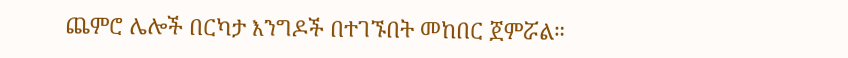ጨምሮ ሌሎች በርካታ እንግዶች በተገኙበት መከበር ጀምሯል።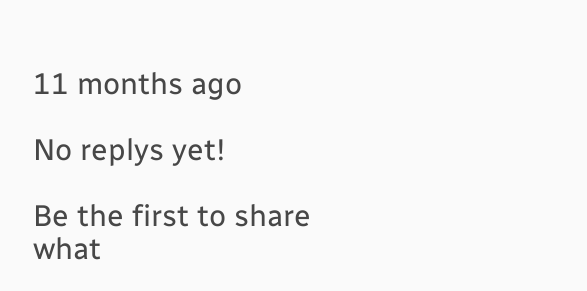11 months ago

No replys yet!

Be the first to share what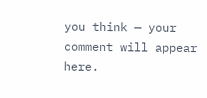you think — your comment will appear here.